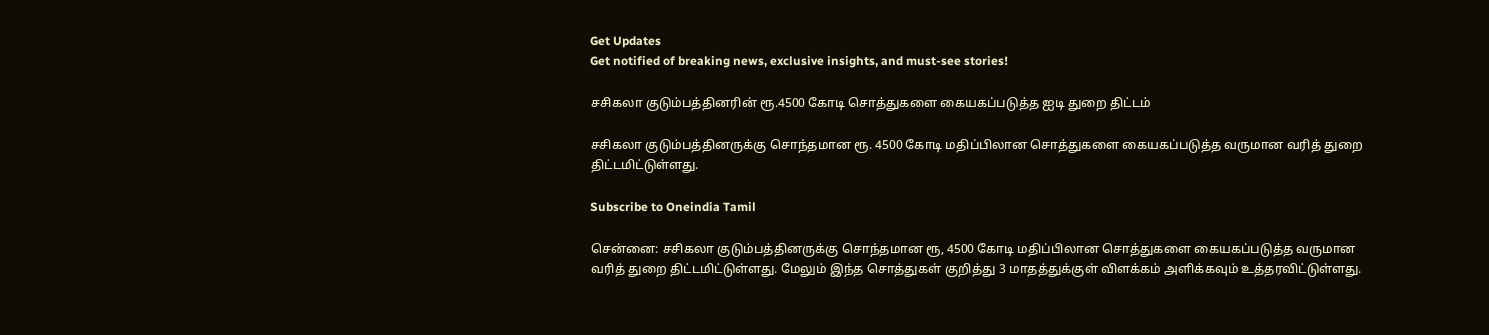Get Updates
Get notified of breaking news, exclusive insights, and must-see stories!

சசிகலா குடும்பத்தினரின் ரூ.4500 கோடி சொத்துகளை கையகப்படுத்த ஐடி துறை திட்டம்

சசிகலா குடும்பத்தினருக்கு சொந்தமான ரூ. 4500 கோடி மதிப்பிலான சொத்துகளை கையகப்படுத்த வருமான வரித் துறை திட்டமிட்டுள்ளது.

Subscribe to Oneindia Tamil

சென்னை: சசிகலா குடும்பத்தினருக்கு சொந்தமான ரூ, 4500 கோடி மதிப்பிலான சொத்துகளை கையகப்படுத்த வருமான வரித் துறை திட்டமிட்டுள்ளது. மேலும் இந்த சொத்துகள் குறித்து 3 மாதத்துக்குள் விளக்கம் அளிக்கவும் உத்தரவிட்டுள்ளது.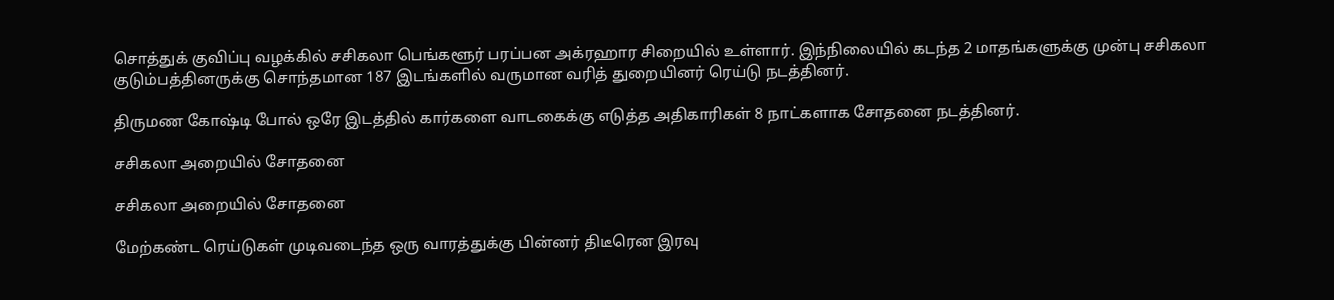சொத்துக் குவிப்பு வழக்கில் சசிகலா பெங்களூர் பரப்பன அக்ரஹார சிறையில் உள்ளார். இந்நிலையில் கடந்த 2 மாதங்களுக்கு முன்பு சசிகலா குடும்பத்தினருக்கு சொந்தமான 187 இடங்களில் வருமான வரித் துறையினர் ரெய்டு நடத்தினர்.

திருமண கோஷ்டி போல் ஒரே இடத்தில் கார்களை வாடகைக்கு எடுத்த அதிகாரிகள் 8 நாட்களாக சோதனை நடத்தினர்.

சசிகலா அறையில் சோதனை

சசிகலா அறையில் சோதனை

மேற்கண்ட ரெய்டுகள் முடிவடைந்த ஒரு வாரத்துக்கு பின்னர் திடீரென இரவு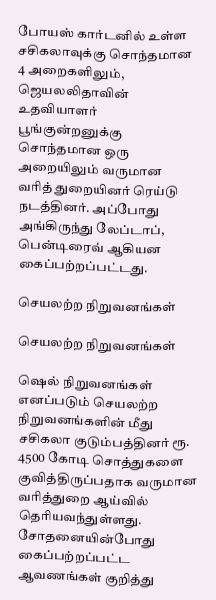போயஸ் கார்டனில் உள்ள சசிகலாவுக்கு சொந்தமான 4 அறைகளிலும், ஜெயலலிதாவின் உதவியாளர் பூங்குன்றனுக்கு சொந்தமான ஒரு அறையிலும் வருமான வரித் துறையினர் ரெய்டு நடத்தினர். அப்போது அங்கிருந்து லேப்டாப், பென்டிரைவ் ஆகியன கைப்பற்றப்பட்டது.

செயலற்ற நிறுவனங்கள்

செயலற்ற நிறுவனங்கள்

ஷெல் நிறுவனங்கள் எனப்படும் செயலற்ற நிறுவனங்களின் மீது சசிகலா குடும்பத்தினர் ரூ. 4500 கோடி சொத்துகளை குவித்திருப்பதாக வருமான வரித்துறை ஆய்வில் தெரியவந்துள்ளது. சோதனையின்போது கைப்பற்றப்பட்ட ஆவணங்கள் குறித்து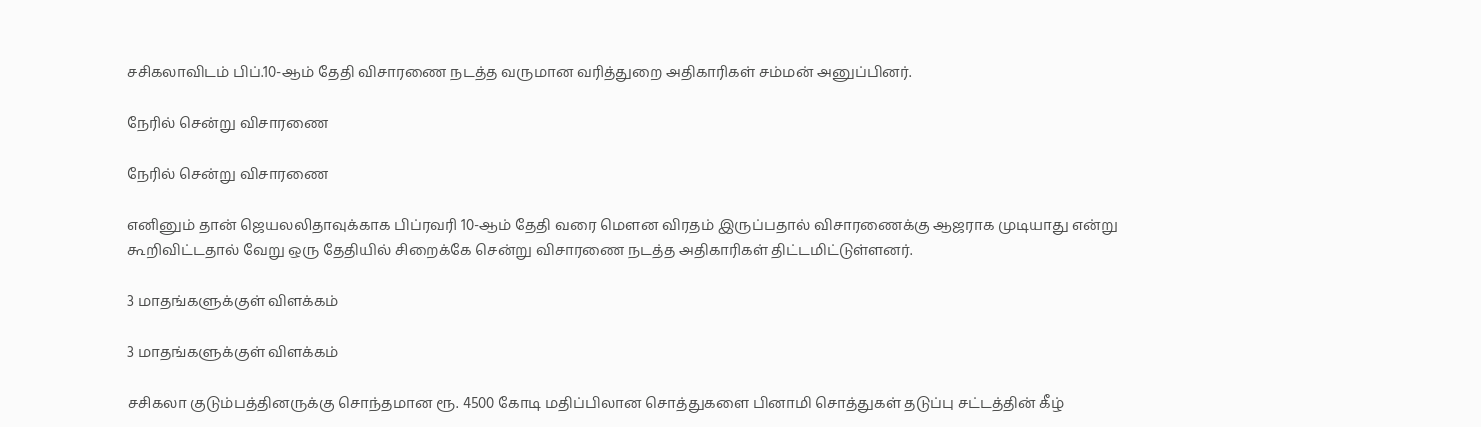சசிகலாவிடம் பிப்.10-ஆம் தேதி விசாரணை நடத்த வருமான வரித்துறை அதிகாரிகள் சம்மன் அனுப்பினர்.

நேரில் சென்று விசாரணை

நேரில் சென்று விசாரணை

எனினும் தான் ஜெயலலிதாவுக்காக பிப்ரவரி 10-ஆம் தேதி வரை மௌன விரதம் இருப்பதால் விசாரணைக்கு ஆஜராக முடியாது என்று கூறிவிட்டதால் வேறு ஒரு தேதியில் சிறைக்கே சென்று விசாரணை நடத்த அதிகாரிகள் திட்டமிட்டுள்ளனர்.

3 மாதங்களுக்குள் விளக்கம்

3 மாதங்களுக்குள் விளக்கம்

சசிகலா குடும்பத்தினருக்கு சொந்தமான ரூ. 4500 கோடி மதிப்பிலான சொத்துகளை பினாமி சொத்துகள் தடுப்பு சட்டத்தின் கீழ்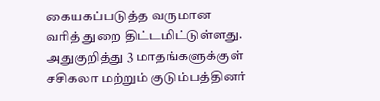கையகப்படுத்த வருமான வரித் துறை திட்டமிட்டுள்ளது. அதுகுறித்து 3 மாதங்களுக்குள் சசிகலா மற்றும் குடும்பத்தினர்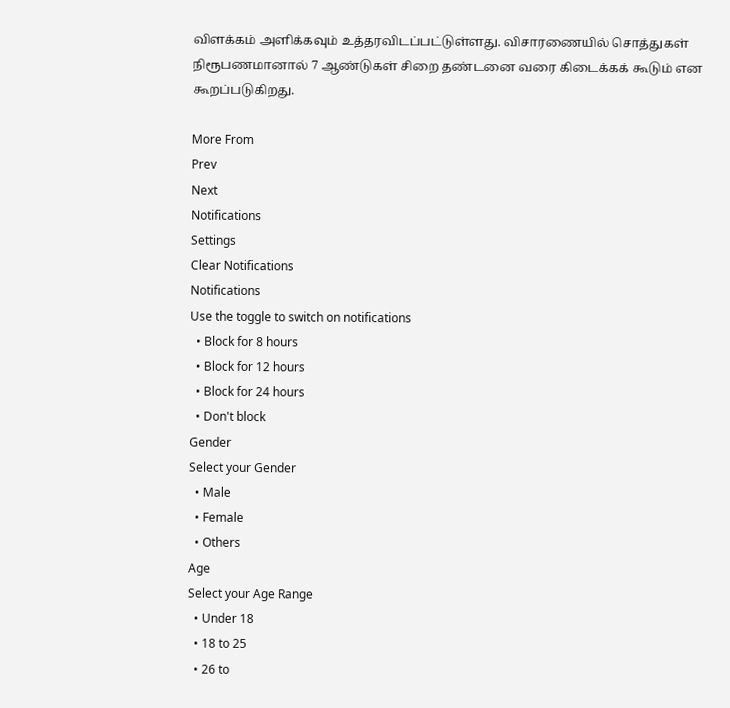விளக்கம் அளிக்கவும் உத்தரவிடப்பட்டுள்ளது. விசாரணையில் சொத்துகள் நிரூபணமானால் 7 ஆண்டுகள் சிறை தண்டனை வரை கிடைக்கக் கூடும் என கூறப்படுகிறது.

More From
Prev
Next
Notifications
Settings
Clear Notifications
Notifications
Use the toggle to switch on notifications
  • Block for 8 hours
  • Block for 12 hours
  • Block for 24 hours
  • Don't block
Gender
Select your Gender
  • Male
  • Female
  • Others
Age
Select your Age Range
  • Under 18
  • 18 to 25
  • 26 to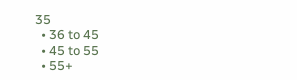35
  • 36 to 45
  • 45 to 55
  • 55+